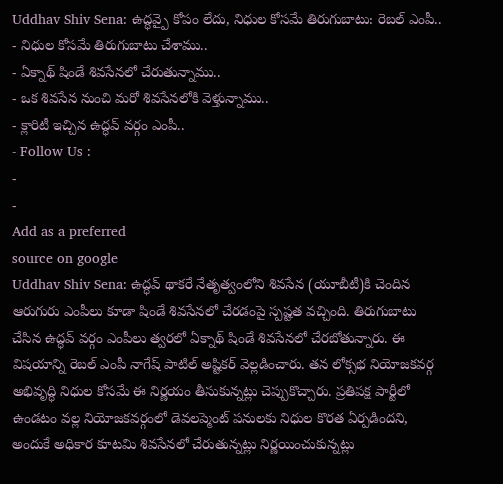Uddhav Shiv Sena: ఉద్ధవ్పై కోపం లేదు, నిధుల కోసమే తిరుగుబాటు: రెబల్ ఎంపీ..
- నిధుల కోసమే తిరుగుబాటు చేశాము..
- ఏక్నాథ్ షిండే శివసేనలో చేరుతున్నాము..
- ఒక శివసేన నుంచి మరో శివసేనలోకి వెళ్తున్నాము..
- క్లారిటీ ఇచ్చిన ఉద్ధవ్ వర్గం ఎంపీ..
- Follow Us :
-
-
Add as a preferred
source on google
Uddhav Shiv Sena: ఉద్ధవ్ థాకరే నేతృత్వంలోని శివసేన (యూబీటీ)కి చెందిన ఆరుగురు ఎంపీలు కూడా షిండే శివసేనలో చేరడంపై స్పష్టత వచ్చింది. తిరుగుబాటు చేసిన ఉద్ధవ్ వర్గం ఎంపీలు త్వరలో ఏక్నాథ్ షిండే శివసేనలో చేరబోతున్నారు. ఈ విషయాన్ని రెబల్ ఎంపీ నాగేష్ పాటిల్ అష్టికర్ వెల్లడించారు. తన లోక్సభ నియోజకవర్గ అభివృద్ధి నిధుల కోసమే ఈ నిర్ణయం తీసుకున్నట్లు చెప్పుకొచ్చారు. ప్రతిపక్ష పార్టీలో ఉండటం వల్ల నియోజకవర్గంలో డెవలప్మెంట్ పనులకు నిధుల కొరత ఏర్పడిందని, అందుకే అధికార కూటమి శివసేనలో చేరుతున్నట్లు నిర్ణయించుకున్నట్లు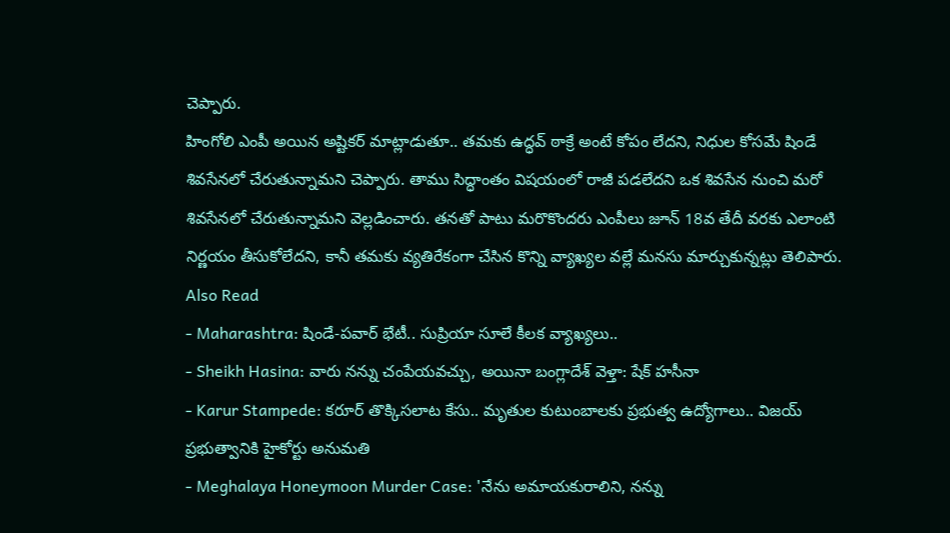చెప్పారు.
హింగోలి ఎంపీ అయిన అష్టికర్ మాట్లాడుతూ.. తమకు ఉద్ధవ్ ఠాక్రే అంటే కోపం లేదని, నిధుల కోసమే షిండే శివసేనలో చేరుతున్నామని చెప్పారు. తాము సిద్ధాంతం విషయంలో రాజీ పడలేదని ఒక శివసేన నుంచి మరో శివసేనలో చేరుతున్నామని వెల్లడించారు. తనతో పాటు మరొకొందరు ఎంపీలు జూన్ 18వ తేదీ వరకు ఎలాంటి నిర్ణయం తీసుకోలేదని, కానీ తమకు వ్యతిరేకంగా చేసిన కొన్ని వ్యాఖ్యల వల్లే మనసు మార్చుకున్నట్లు తెలిపారు.
Also Read
- Maharashtra: షిండే-పవార్ భేటీ.. సుప్రియా సూలే కీలక వ్యాఖ్యలు..
- Sheikh Hasina: వారు నన్ను చంపేయవచ్చు, అయినా బంగ్లాదేశ్ వెళ్తా: షేక్ హసీనా
- Karur Stampede: కరూర్ తొక్కిసలాట కేసు.. మృతుల కుటుంబాలకు ప్రభుత్వ ఉద్యోగాలు.. విజయ్ ప్రభుత్వానికి హైకోర్టు అనుమతి
- Meghalaya Honeymoon Murder Case: 'నేను అమాయకురాలిని, నన్ను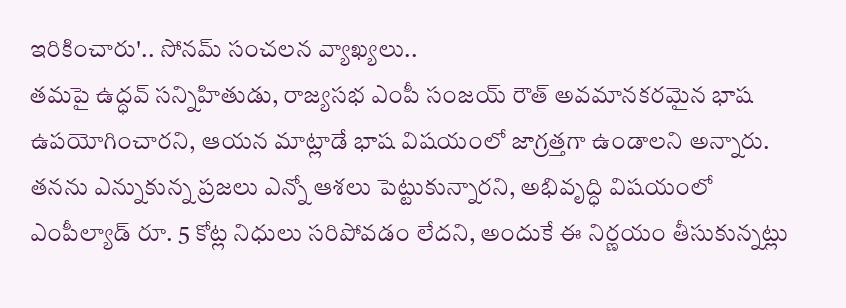ఇరికించారు'.. సోనమ్ సంచలన వ్యాఖ్యలు..
తమపై ఉద్ధవ్ సన్నిహితుడు, రాజ్యసభ ఎంపీ సంజయ్ రౌత్ అవమానకరమైన భాష ఉపయోగించారని, ఆయన మాట్లాడే భాష విషయంలో జాగ్రత్తగా ఉండాలని అన్నారు. తనను ఎన్నుకున్న ప్రజలు ఎన్నో ఆశలు పెట్టుకున్నారని, అభివృద్ధి విషయంలో ఎంపీల్యాడ్ రూ. 5 కోట్ల నిధులు సరిపోవడం లేదని, అందుకే ఈ నిర్ణయం తీసుకున్నట్లు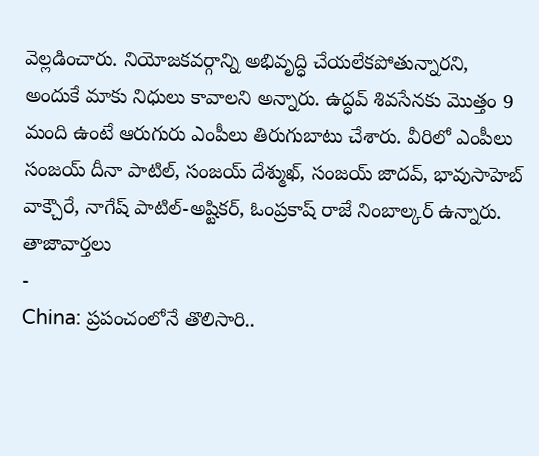వెల్లడించారు. నియోజకవర్గాన్ని అభివృద్ధి చేయలేకపోతున్నారని, అందుకే మాకు నిధులు కావాలని అన్నారు. ఉద్ధవ్ శివసేనకు మొత్తం 9 మంది ఉంటే ఆరుగురు ఎంపీలు తిరుగుబాటు చేశారు. వీరిలో ఎంపీలు సంజయ్ దీనా పాటిల్, సంజయ్ దేశ్ముఖ్, సంజయ్ జాదవ్, భావుసాహెబ్ వాక్చౌరే, నాగేష్ పాటిల్-అష్టికర్, ఓంప్రకాష్ రాజే నింబాల్కర్ ఉన్నారు.
తాజావార్తలు
-
China: ప్రపంచంలోనే తొలిసారి..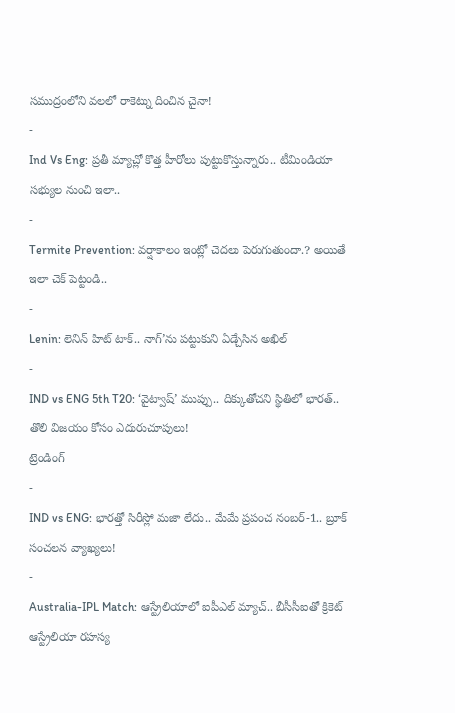సముద్రంలోని వలలో రాకెట్ను దించిన చైనా!
-
Ind Vs Eng: ప్రతీ మ్యాచ్లో కొత్త హీరోలు పుట్టుకొస్తున్నారు.. టీమిండియా సభ్యుల నుంచి ఇలా..
-
Termite Prevention: వర్షాకాలం ఇంట్లో చెదలు పెరుగుతుందా.? అయితే ఇలా చెక్ పెట్టండి..
-
Lenin: లెనిన్ హిట్ టాక్.. నాగ్’ను పట్టుకుని ఏడ్చేసిన అఖిల్
-
IND vs ENG 5th T20: ‘వైట్వాష్’ ముప్పు.. దిక్కుతోచని స్థితిలో భారత్.. తొలి విజయం కోసం ఎదురుచూపులు!
ట్రెండింగ్
-
IND vs ENG: భారత్తో సిరీస్లో మజా లేదు.. మేమే ప్రపంచ నంబర్-1.. బ్రూక్ సంచలన వ్యాఖ్యలు!
-
Australia-IPL Match: ఆస్ట్రేలియాలో ఐపీఎల్ మ్యాచ్.. బీసీసీఐతో క్రికెట్ ఆస్ట్రేలియా రహస్య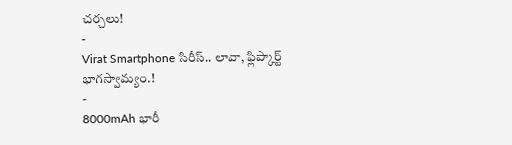చర్చలు!
-
Virat Smartphone సిరీస్.. లావా, ఫ్లిప్కార్ట్ భాగస్వామ్యం.!
-
8000mAh భారీ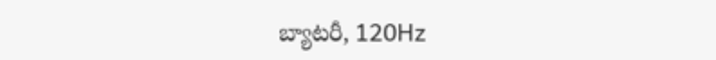బ్యాటరీ, 120Hz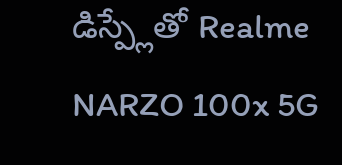డిస్ప్లేతో Realme NARZO 100x 5G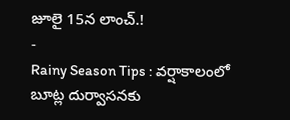జూలై 15న లాంచ్.!
-
Rainy Season Tips : వర్షాకాలంలో బూట్ల దుర్వాసనకు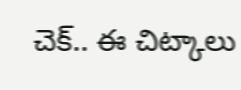చెక్.. ఈ చిట్కాలు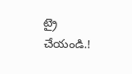ట్రై చేయండి.!